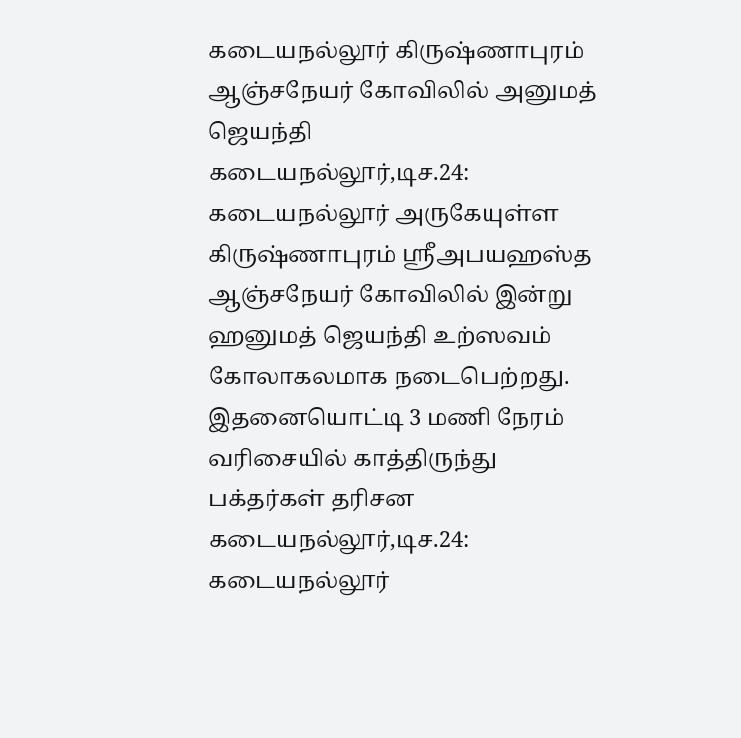கடையநல்லூர் கிருஷ்ணாபுரம் ஆஞ்சநேயர் கோவிலில் அனுமத் ஜெயந்தி
கடையநல்லூர்,டிச.24: கடையநல்லூர் அருகேயுள்ள கிருஷ்ணாபுரம் ஸ்ரீஅபயஹஸ்த ஆஞ்சநேயர் கோவிலில் இன்று ஹனுமத் ஜெயந்தி உற்ஸவம் கோலாகலமாக நடைபெற்றது. இதனையொட்டி 3 மணி நேரம் வரிசையில் காத்திருந்து பக்தர்கள் தரிசன
கடையநல்லூர்,டிச.24: கடையநல்லூர்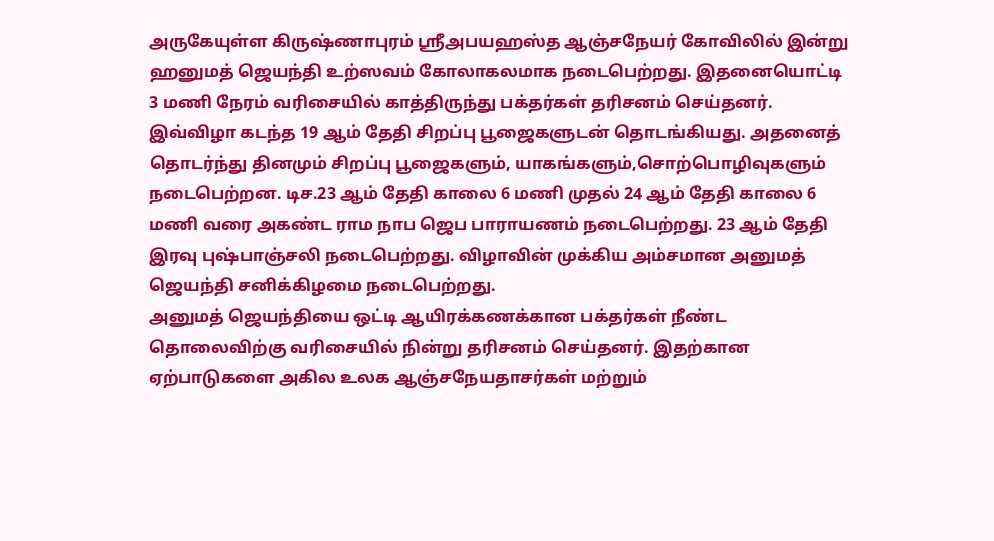அருகேயுள்ள கிருஷ்ணாபுரம் ஸ்ரீஅபயஹஸ்த ஆஞ்சநேயர் கோவிலில் இன்று ஹனுமத் ஜெயந்தி உற்ஸவம் கோலாகலமாக நடைபெற்றது. இதனையொட்டி 3 மணி நேரம் வரிசையில் காத்திருந்து பக்தர்கள் தரிசனம் செய்தனர்.
இவ்விழா கடந்த 19 ஆம் தேதி சிறப்பு பூஜைகளுடன் தொடங்கியது. அதனைத் தொடர்ந்து தினமும் சிறப்பு பூஜைகளும், யாகங்களும்,சொற்பொழிவுகளும் நடைபெற்றன. டிச.23 ஆம் தேதி காலை 6 மணி முதல் 24 ஆம் தேதி காலை 6 மணி வரை அகண்ட ராம நாப ஜெப பாராயணம் நடைபெற்றது. 23 ஆம் தேதி இரவு புஷ்பாஞ்சலி நடைபெற்றது. விழாவின் முக்கிய அம்சமான அனுமத் ஜெயந்தி சனிக்கிழமை நடைபெற்றது.
அனுமத் ஜெயந்தியை ஒட்டி ஆயிரக்கணக்கான பக்தர்கள் நீண்ட தொலைவிற்கு வரிசையில் நின்று தரிசனம் செய்தனர். இதற்கான ஏற்பாடுகளை அகில உலக ஆஞ்சநேயதாசர்கள் மற்றும்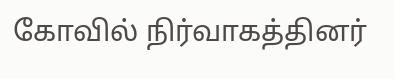கோவில் நிர்வாகத்தினர்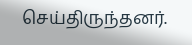செய்திருந்தனர்.